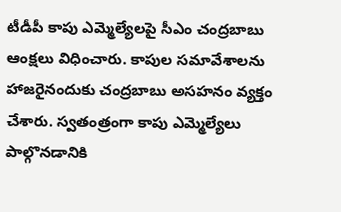టీడీపీ కాపు ఎమ్మెల్యేలపై సీఎం చంద్రబాబు ఆంక్షలు విధించారు. కాపుల సమావేశాలను హాజరైనందుకు చంద్రబాబు అసహనం వ్యక్తం చేశారు. స్వతంత్రంగా కాపు ఎమ్మెల్యేలు పాల్గొనడానికి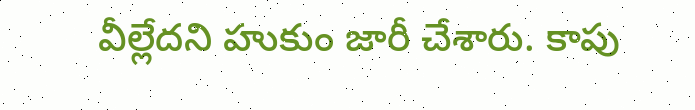వీల్లేదని హుకుం జారీ చేశారు. కాపు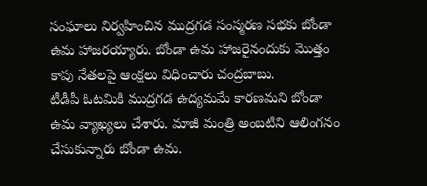సంఘాలు నిర్వహించిన ముద్రగడ సంస్మరణ సభకు బోండా ఉమ హాజరయ్యారు. బోండా ఉమ హాజరైనందుకు మొత్తం కాపు నేతలపై ఆంక్షలు విధించారు చంద్రబాబు.
టీడీపీ ఓటమికి ముద్రగడ ఉద్యమమే కారణమని బోండా ఉమ వ్యాఖ్యలు చేశారు. మాజీ మంత్రి అంబటిని ఆలింగనం చేసుకున్నారు బోండా ఉమ.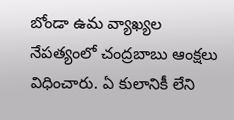బోండా ఉమ వ్యాఖ్యల నేపత్యంలో చంద్రబాబు ఆంక్షలు విధించారు. ఏ కులానికీ లేని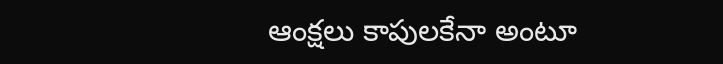ఆంక్షలు కాపులకేనా అంటూ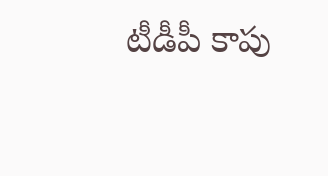టీడీపీ కాపు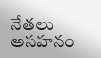నేతలు అసహనం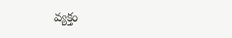వ్యక్తం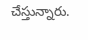చేస్తున్నారు.